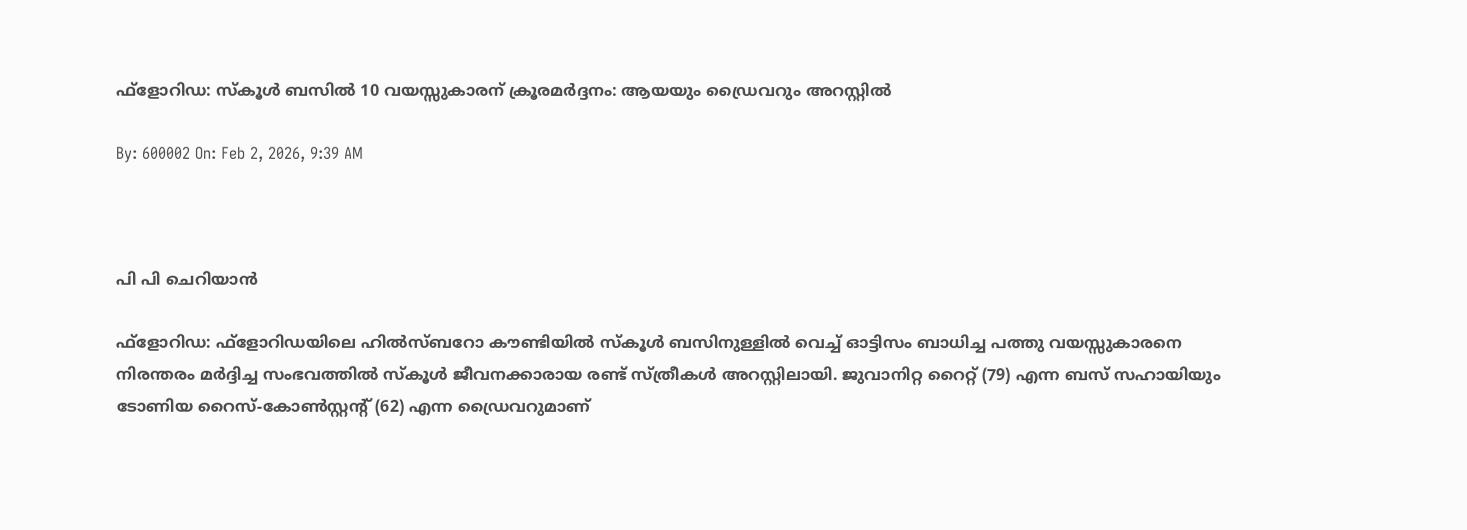ഫ്‌ളോറിഡ: സ്‌കൂള്‍ ബസില്‍ 10 വയസ്സുകാരന് ക്രൂരമര്‍ദ്ദനം: ആയയും ഡ്രൈവറും അറസ്റ്റില്‍

By: 600002 On: Feb 2, 2026, 9:39 AM



പി പി ചെറിയാന്‍

ഫ്‌ളോറിഡ: ഫ്‌ളോറിഡയിലെ ഹില്‍സ്ബറോ കൗണ്ടിയില്‍ സ്‌കൂള്‍ ബസിനുള്ളില്‍ വെച്ച് ഓട്ടിസം ബാധിച്ച പത്തു വയസ്സുകാരനെ നിരന്തരം മര്‍ദ്ദിച്ച സംഭവത്തില്‍ സ്‌കൂള്‍ ജീവനക്കാരായ രണ്ട് സ്ത്രീകള്‍ അറസ്റ്റിലായി. ജുവാനിറ്റ റൈറ്റ് (79) എന്ന ബസ് സഹായിയും ടോണിയ റൈസ്-കോണ്‍സ്റ്റന്റ് (62) എന്ന ഡ്രൈവറുമാണ്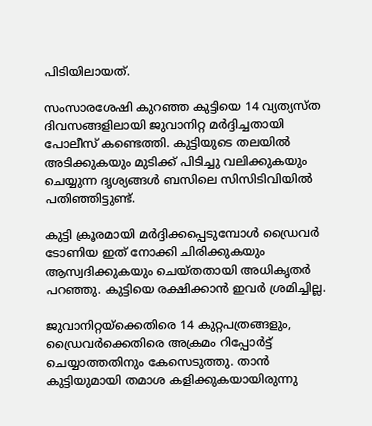പിടിയിലായത്.

സംസാരശേഷി കുറഞ്ഞ കുട്ടിയെ 14 വ്യത്യസ്ത ദിവസങ്ങളിലായി ജുവാനിറ്റ മര്‍ദ്ദിച്ചതായി പോലീസ് കണ്ടെത്തി. കുട്ടിയുടെ തലയില്‍ അടിക്കുകയും മുടിക്ക് പിടിച്ചു വലിക്കുകയും ചെയ്യുന്ന ദൃശ്യങ്ങള്‍ ബസിലെ സിസിടിവിയില്‍ പതിഞ്ഞിട്ടുണ്ട്.

കുട്ടി ക്രൂരമായി മര്‍ദ്ദിക്കപ്പെടുമ്പോള്‍ ഡ്രൈവര്‍ ടോണിയ ഇത് നോക്കി ചിരിക്കുകയും ആസ്വദിക്കുകയും ചെയ്തതായി അധികൃതര്‍ പറഞ്ഞു. കുട്ടിയെ രക്ഷിക്കാന്‍ ഇവര്‍ ശ്രമിച്ചില്ല.

ജുവാനിറ്റയ്ക്കെതിരെ 14 കുറ്റപത്രങ്ങളും, ഡ്രൈവര്‍ക്കെതിരെ അക്രമം റിപ്പോര്‍ട്ട് ചെയ്യാത്തതിനും കേസെടുത്തു. താന്‍ കുട്ടിയുമായി തമാശ കളിക്കുകയായിരുന്നു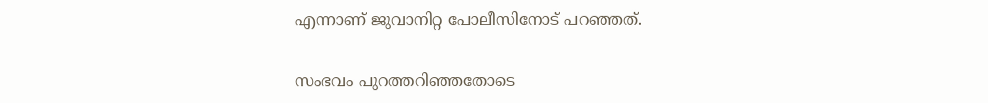എന്നാണ് ജുവാനിറ്റ പോലീസിനോട് പറഞ്ഞത്.

സംഭവം പുറത്തറിഞ്ഞതോടെ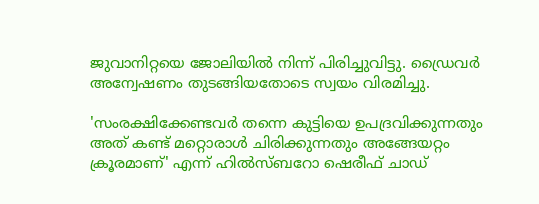ജുവാനിറ്റയെ ജോലിയില്‍ നിന്ന് പിരിച്ചുവിട്ടു. ഡ്രൈവര്‍ അന്വേഷണം തുടങ്ങിയതോടെ സ്വയം വിരമിച്ചു.

'സംരക്ഷിക്കേണ്ടവര്‍ തന്നെ കുട്ടിയെ ഉപദ്രവിക്കുന്നതും അത് കണ്ട് മറ്റൊരാള്‍ ചിരിക്കുന്നതും അങ്ങേയറ്റം ക്രൂരമാണ്' എന്ന് ഹില്‍സ്ബറോ ഷെരീഫ് ചാഡ്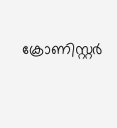ക്രോണിസ്റ്റര്‍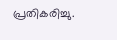പ്രതികരിച്ചു.